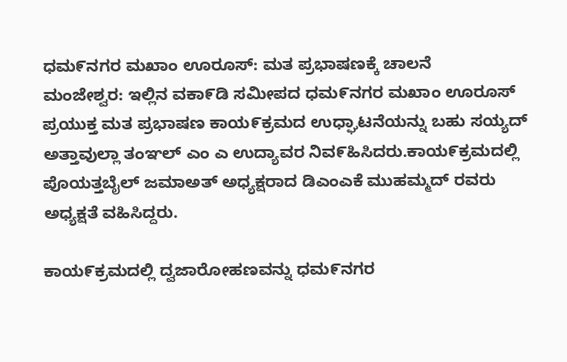ಧಮ೯ನಗರ ಮಖಾಂ ಊರೂಸ್: ಮತ ಪ್ರಭಾಷಣಕ್ಕೆ ಚಾಲನೆ
ಮಂಜೇಶ್ವರ: ಇಲ್ಲಿನ ವಕಾ೯ಡಿ ಸಮೀಪದ ಧಮ೯ನಗರ ಮಖಾಂ ಊರೂಸ್ ಪ್ರಯುಕ್ತ ಮತ ಪ್ರಭಾಷಣ ಕಾಯ೯ಕ್ರಮದ ಉಧ್ಘಾಟನೆಯನ್ನು ಬಹು ಸಯ್ಯದ್ ಅತ್ತಾವುಲ್ಲಾ ತಂಞಲ್ ಎಂ ಎ ಉದ್ಯಾವರ ನಿವ೯ಹಿಸಿದರು.ಕಾಯ೯ಕ್ರಮದಲ್ಲಿ ಪೊಯತ್ತಬೈಲ್ ಜಮಾಅತ್ ಅಧ್ಯಕ್ಷರಾದ ಡಿಎಂಎಕೆ ಮುಹಮ್ಮದ್ ರವರು ಅಧ್ಯಕ್ಷತೆ ವಹಿಸಿದ್ದರು.

ಕಾಯ೯ಕ್ರಮದಲ್ಲಿ ದ್ವಜಾರೋಹಣವನ್ನು ಧಮ೯ನಗರ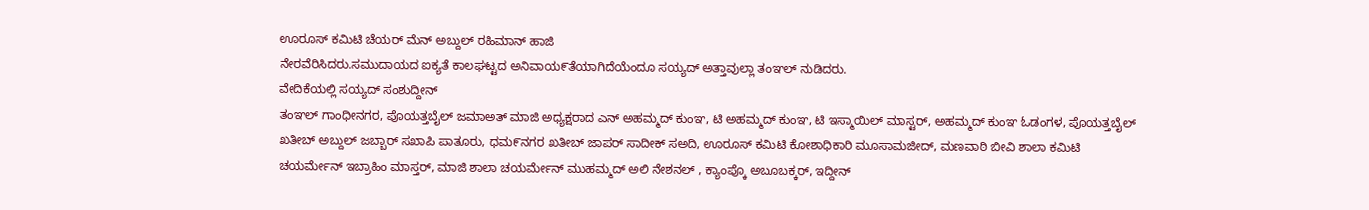ಊರೂಸ್ ಕಮಿಟಿ ಚೆಯರ್ ಮೆನ್ ಅಬ್ದುಲ್ ರಹಿಮಾನ್ ಹಾಜಿ
ನೇರವೆರಿಸಿದರು.ಸಮುದಾಯದ ಐಕ್ಯತೆ ಕಾಲಘಟ್ಟದ ಅನಿವಾಯ೯ತೆಯಾಗಿದೆಯೆಂದೂ ಸಯ್ಯದ್ ಅತ್ತಾವುಲ್ಲಾ ತಂಞಲ್ ನುಡಿದರು.
ವೇದಿಕೆಯಲ್ಲಿ ಸಯ್ಯದ್ ಸಂಶುದ್ದೀನ್
ತಂಞಲ್ ಗಾಂಧೀನಗರ, ಪೊಯತ್ತಬೈಲ್ ಜಮಾಅತ್ ಮಾಜಿ ಅಧ್ಯಕ್ಷರಾದ ಎನ್ ಅಹಮ್ಮದ್ ಕುಂಞ, ಟಿ ಅಹಮ್ಮದ್ ಕುಂಞ, ಟಿ ಇಸ್ಮಾಯಿಲ್ ಮಾಸ್ಟರ್, ಅಹಮ್ಮದ್ ಕುಂಞ ಓಡಂಗಳ, ಪೊಯತ್ತಬೈಲ್ ಖತೀಬ್ ಅಬ್ದುಲ್ ಜಬ್ಬಾರ್ ಸಖಾಪಿ ಪಾತೂರು, ಧಮ೯ನಗರ ಖತೀಬ್ ಜಾಪರ್ ಸಾದೀಕ್ ಸಅದಿ, ಊರೂಸ್ ಕಮಿಟಿ ಕೋಶಾಧಿಕಾರಿ ಮೂಸಾಮಜೀದ್, ಮಣವಾಠಿ ಬೀವಿ ಶಾಲಾ ಕಮಿಟಿ
ಚಯರ್ಮೇನ್ ಇಬ್ರಾಹಿಂ ಮಾಸ್ತರ್, ಮಾಜಿ ಶಾಲಾ ಚಯರ್ಮೇನ್ ಮುಹಮ್ಮದ್ ಅಲಿ ನೇಶನಲ್ , ಕ್ಯಾಂಪ್ಕೊ ಅಬೂಬಕ್ಕರ್, ಇದ್ದೀನ್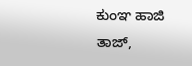ಕುಂಞ ಹಾಜಿ ತಾಜ್,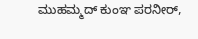ಮುಹಮ್ಮದ್ ಕುಂಞ ಪರನೀರ್,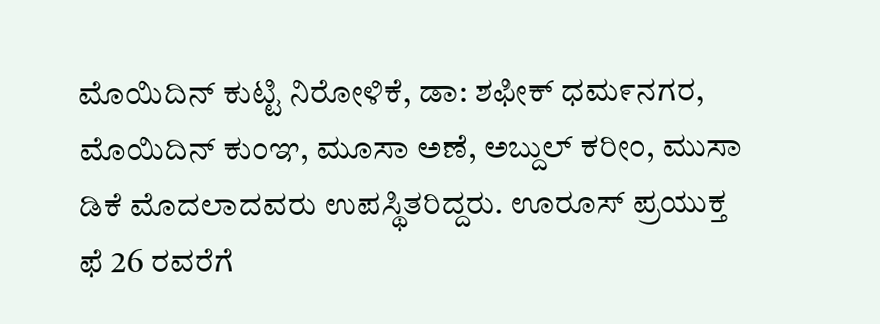ಮೊಯಿದಿನ್ ಕುಟ್ಟಿ ನಿರೋಳಿಕೆ, ಡಾ: ಶಫೀಕ್ ಧಮ೯ನಗರ, ಮೊಯಿದಿನ್ ಕುಂಞ, ಮೂಸಾ ಅಣೆ, ಅಬ್ದುಲ್ ಕರೀಂ, ಮುಸಾ ಡಿಕೆ ಮೊದಲಾದವರು ಉಪಸ್ಥಿತರಿದ್ದರು. ಊರೂಸ್ ಪ್ರಯುಕ್ತ ಫೆ 26 ರವರೆಗೆ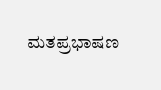ಮತಪ್ರಭಾಷಣ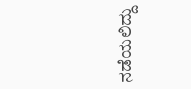ನಡೆಯಲಿದ್ದು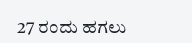27 ರಂದು ಹಗಲು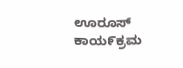ಊರೂಸ್ ಕಾಯ೯ಕ್ರಮ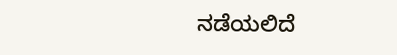ನಡೆಯಲಿದೆ